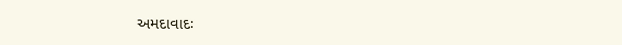અમદાવાદઃ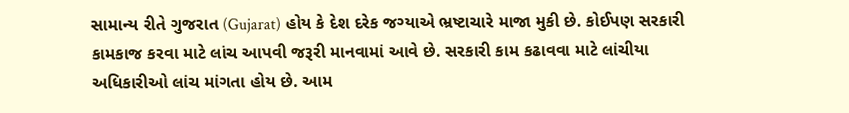સામાન્ય રીતે ગુજરાત (Gujarat) હોય કે દેશ દરેક જગ્યાએ ભ્રષ્ટાચારે માજા મુકી છે. કોઈપણ સરકારી કામકાજ કરવા માટે લાંચ આપવી જરૂરી માનવામાં આવે છે. સરકારી કામ કઢાવવા માટે લાંચીયા અધિકારીઓ લાંચ માંગતા હોય છે. આમ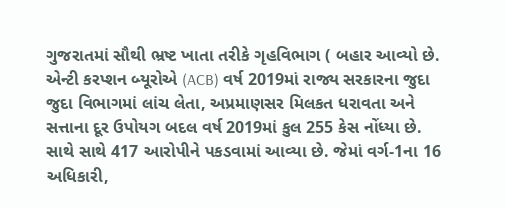ગુજરાતમાં સૌથી ભ્રષ્ટ ખાતા તરીકે ગૃહવિભાગ ( બહાર આવ્યો છે.
એન્ટી કરપ્શન બ્યૂરોએ (ACB) વર્ષ 2019માં રાજ્ય સરકારના જુદા જુદા વિભાગમાં લાંચ લેતા, અપ્રમાણસર મિલકત ધરાવતા અને સત્તાના દૂર ઉપોયગ બદલ વર્ષ 2019માં કુલ 255 કેસ નોંધ્યા છે. સાથે સાથે 417 આરોપીને પકડવામાં આવ્યા છે. જેમાં વર્ગ-1ના 16 અધિકારી,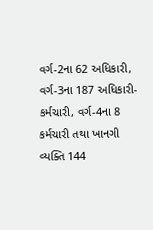વર્ગ-2ના 62 અધિકારી, વર્ગ-3ના 187 અધિકારી-કર્મચારી, વર્ગ-4ના 8 કર્મચારી તથા ખાનગી વ્યક્તિ 144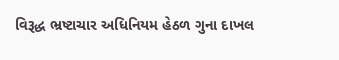વિરૂદ્ધ ભ્રષ્ટાચાર અધિનિયમ હેઠળ ગુના દાખલ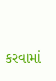કરવામાં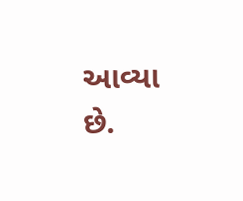આવ્યા છે.